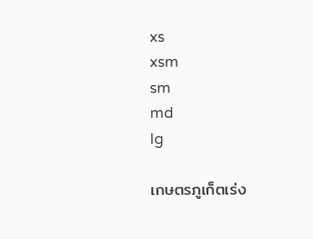xs
xsm
sm
md
lg

เกษตรภูเก็ตเร่ง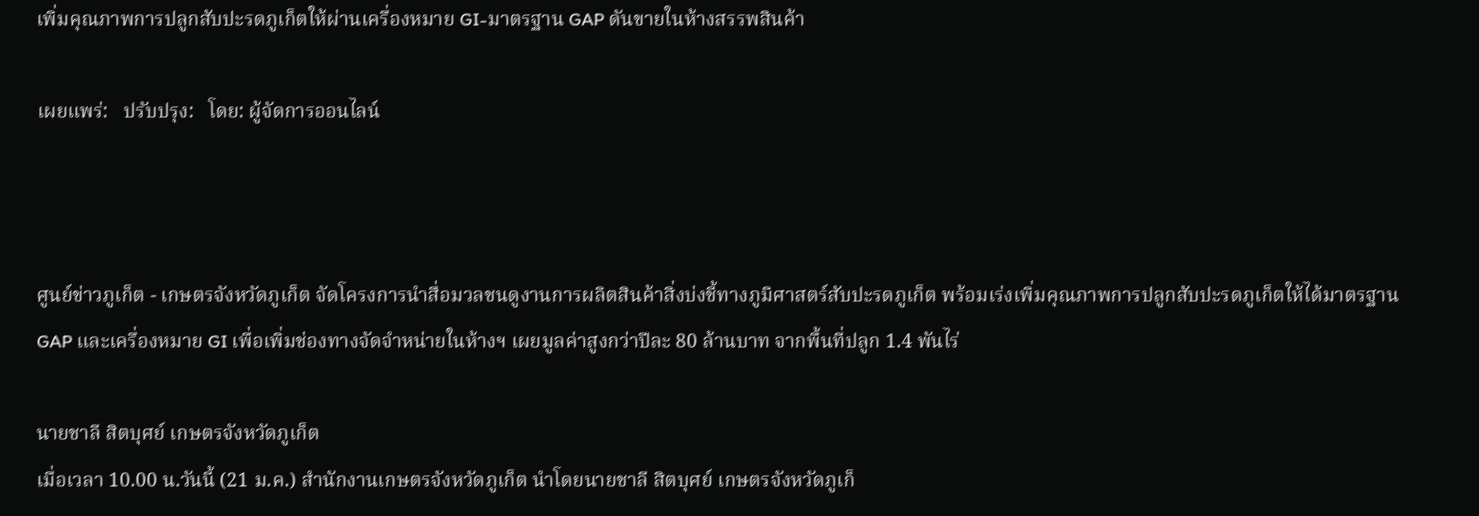เพิ่มคุณภาพการปลูกสับปะรดภูเก็ตให้ผ่านเครื่องหมาย GI-มาตรฐาน GAP ดันขายในห้างสรรพสินค้า

เผยแพร่:   ปรับปรุง:   โดย: ผู้จัดการออนไลน์



ศูนย์ข่าวภูเก็ต - เกษตรจังหวัดภูเก็ต จัดโครงการนำสื่อมวลชนดูงานการผลิตสินค้าสิ่งบ่งชี้ทางภูมิศาสตร์สับปะรดภูเก็ต พร้อมเร่งเพิ่มคุณภาพการปลูกสับปะรดภูเก็ตให้ได้มาตรฐาน GAP และเครื่องหมาย GI เพื่อเพิ่มช่องทางจัดจำหน่ายในห้างฯ เผยมูลค่าสูงกว่าปีละ 80 ล้านบาท จากพื้นที่ปลูก 1.4 พันไร่

นายชาลี สิตบุศย์ เกษตรจังหวัดภูเก็ต
เมื่อเวลา 10.00 น.วันนี้ (21 ม.ค.) สำนักงานเกษตรจังหวัดภูเก็ต นำโดยนายชาลี สิตบุศย์ เกษตรจังหวัดภูเก็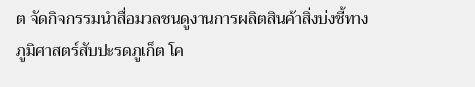ต จัดกิจกรรมนำสื่อมวลชนดูงานการผลิตสินค้าสิ่งบ่งชี้ทางภูมิศาสตร์สับปะรดภูเก็ต โค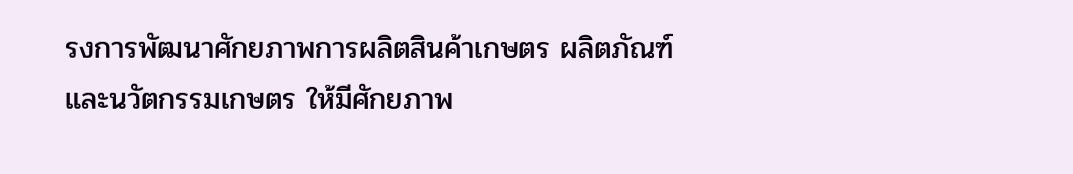รงการพัฒนาศักยภาพการผลิตสินค้าเกษตร ผลิตภัณฑ์ และนวัตกรรมเกษตร ให้มีศักยภาพ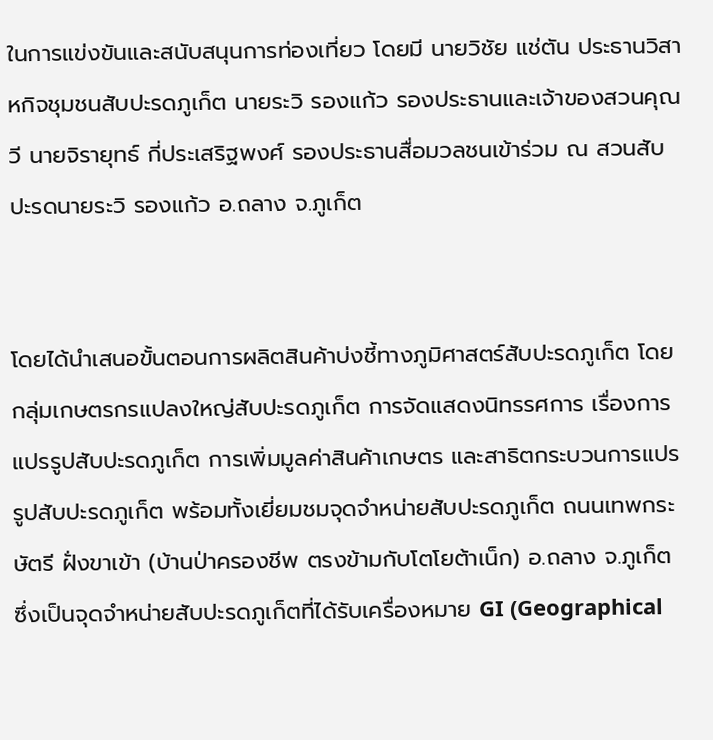ในการแข่งขันและสนับสนุนการท่องเที่ยว โดยมี นายวิชัย แช่ตัน ประธานวิสาหกิจชุมชนสับปะรดภูเก็ต นายระวิ รองแก้ว รองประธานและเจ้าของสวนคุณวี นายจิรายุทธ์ กี่ประเสริฐพงศ์ รองประธานสื่อมวลชนเข้าร่วม ณ สวนสับปะรดนายระวิ รองแก้ว อ.ถลาง จ.ภูเก็ต


โดยได้นำเสนอขั้นตอนการผลิตสินค้าบ่งชี้ทางภูมิศาสตร์สับปะรดภูเก็ต โดยกลุ่มเกษตรกรแปลงใหญ่สับปะรดภูเก็ต การจัดแสดงนิทรรศการ เรื่องการแปรรูปสับปะรดภูเก็ต การเพิ่มมูลค่าสินค้าเกษตร และสาธิตกระบวนการแปรรูปสับปะรดภูเก็ต พร้อมทั้งเยี่ยมชมจุดจำหน่ายสับปะรดภูเก็ต ถนนเทพกระษัตรี ฝั่งขาเข้า (บ้านป่าครองชีพ ตรงข้ามกับโตโยต้าเน็ก) อ.ถลาง จ.ภูเก็ต ซึ่งเป็นจุดจำหน่ายสับปะรดภูเก็ตที่ได้รับเครื่องหมาย GI (Geographical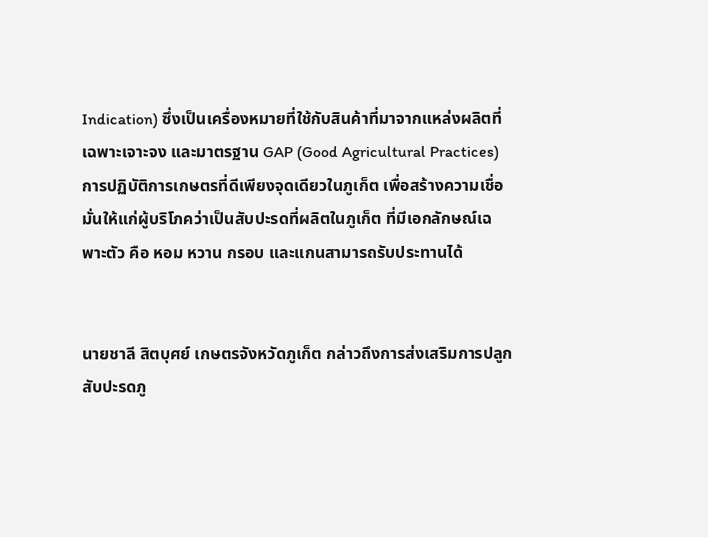Indication) ซึ่งเป็นเครื่องหมายที่ใช้กับสินค้าที่มาจากแหล่งผลิตที่เฉพาะเจาะจง และมาตรฐาน GAP (Good Agricultural Practices) การปฏิบัติการเกษตรที่ดีเพียงจุดเดียวในภูเก็ต เพื่อสร้างความเชื่อมั่นให้แก่ผู้บริโภคว่าเป็นสับปะรดที่ผลิตในภูเก็ต ที่มีเอกลักษณ์เฉพาะตัว คือ หอม หวาน กรอบ และแกนสามารถรับประทานได้


นายชาลี สิตบุศย์ เกษตรจังหวัดภูเก็ต กล่าวถึงการส่งเสริมการปลูกสับปะรดภู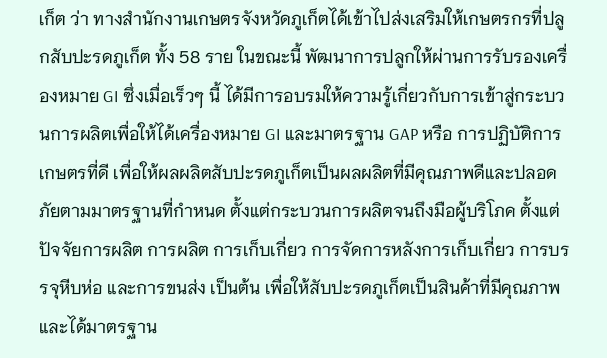เก็ต ว่า ทางสำนักงานเกษตรจังหวัดภูเก็ตได้เข้าไปส่งเสริมให้เกษตรกรที่ปลูกสับปะรดภูเก็ต ทั้ง 58 ราย ในขณะนี้ พัฒนาการปลูกให้ผ่านการรับรองเครื่องหมาย GI ซึ่งเมื่อเร็วๆ นี้ ได้มีการอบรมให้ความรู้เกี่ยวกับการเข้าสู่กระบวนการผลิตเพื่อให้ได้เครื่องหมาย GI และมาตรฐาน GAP หรือ การปฏิบัติการเกษตรที่ดี เพื่อให้ผลผลิตสับปะรดภูเก็ตเป็นผลผลิตที่มีคุณภาพดีและปลอดภัยตามมาตรฐานที่กำหนด ตั้งแต่กระบวนการผลิตจนถึงมือผู้บริโภค ตั้งแต่ปัจจัยการผลิต การผลิต การเก็บเกี่ยว การจัดการหลังการเก็บเกี่ยว การบรรจุหีบห่อ และการขนส่ง เป็นต้น เพื่อให้สับปะรดภูเก็ตเป็นสินค้าที่มีคุณภาพและได้มาตรฐาน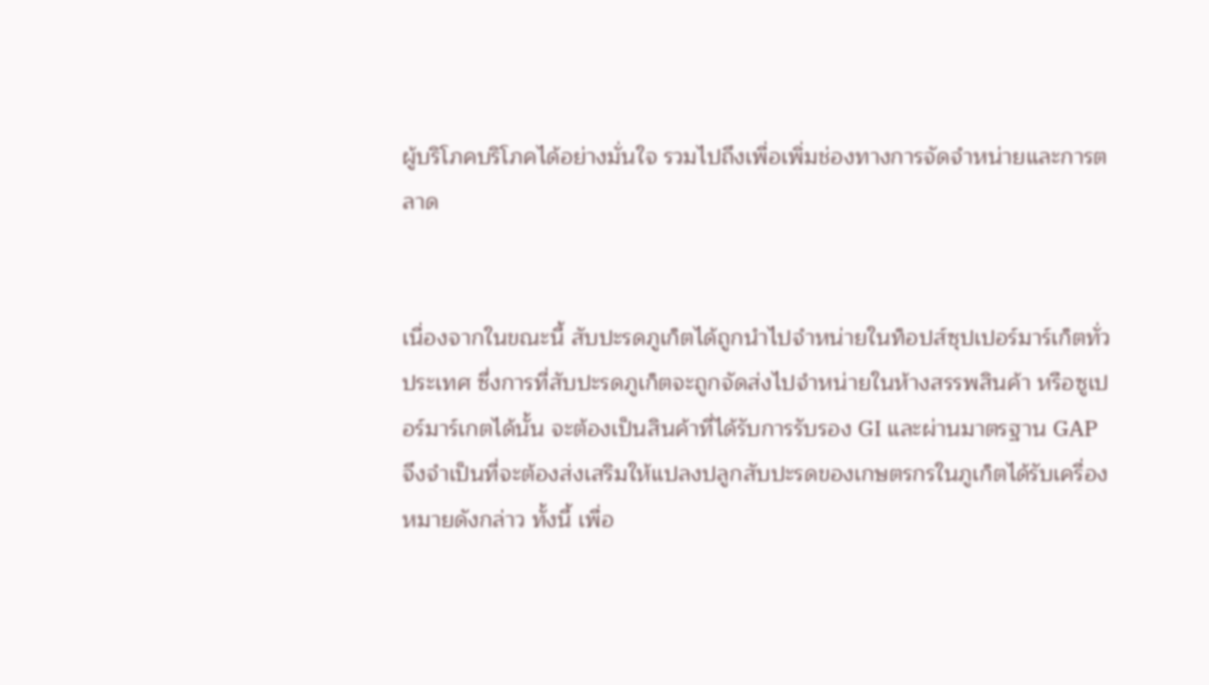ผู้บริโภคบริโภคได้อย่างมั่นใจ รวมไปถึงเพื่อเพิ่มช่องทางการจัดจำหน่ายและการตลาด


เนื่องจากในขณะนี้ สับปะรดภูเก็ตได้ถูกนำไปจำหน่ายในท็อปส์ซุปเปอร์มาร์เก็ตทั่วประเทศ ซึ่งการที่สับปะรดภูเก็ตจะถูกจัดส่งไปจำหน่ายในห้างสรรพสินค้า หรือซูเปอร์มาร์เกตได้นั้น จะต้องเป็นสินค้าที่ได้รับการรับรอง GI และผ่านมาตรฐาน GAP จึงจำเป็นที่จะต้องส่งเสริมให้แปลงปลูกสับปะรดของเกษตรกรในภูเก็ตได้รับเครื่องหมายดังกล่าว ทั้งนี้ เพื่อ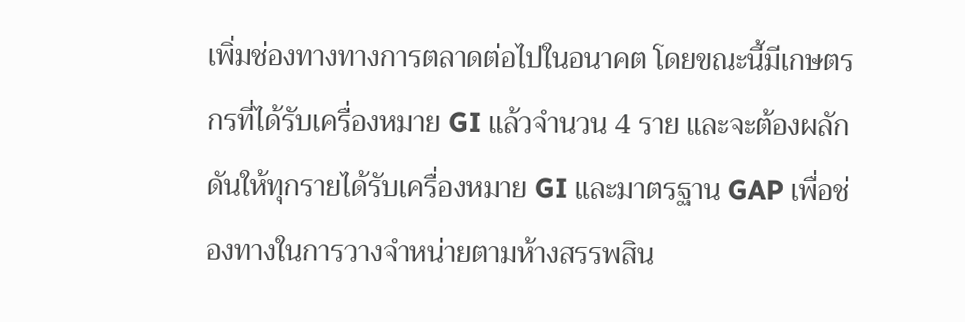เพิ่มช่องทางทางการตลาดต่อไปในอนาคต โดยขณะนี้มีเกษตรกรที่ได้รับเครื่องหมาย GI แล้วจำนวน 4 ราย และจะต้องผลักดันให้ทุกรายได้รับเครื่องหมาย GI และมาตรฐาน GAP เพื่อช่องทางในการวางจำหน่ายตามห้างสรรพสิน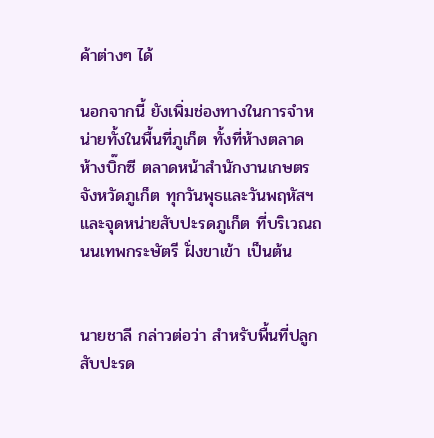ค้าต่างๆ ได้

นอกจากนี้ ยังเพิ่มช่องทางในการจำหน่ายทั้งในพื้นที่ภูเก็ต ทั้งที่ห้างตลาด ห้างบิ๊กซี ตลาดหน้าสำนักงานเกษตรจังหวัดภูเก็ต ทุกวันพุธและวันพฤหัสฯ และจุดหน่ายสับปะรดภูเก็ต ที่บริเวณถนนเทพกระษัตรี ฝั่งขาเข้า เป็นต้น


นายชาลี กล่าวต่อว่า สำหรับพื้นที่ปลูกสับปะรด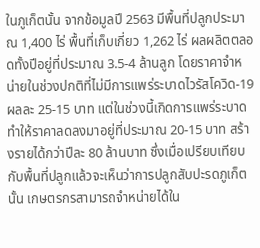ในภูเก็ตนั้น จากข้อมูลปี 2563 มีพื้นที่ปลูกประมาณ 1,400 ไร่ พื้นที่เก็บเกี่ยว 1,262 ไร่ ผลผลิตตลอดทั้งปีอยู่ที่ประมาณ 3.5-4 ล้านลูก โดยราคาจำหน่ายในช่วงปกติที่ไม่มีการแพร่ระบาดไวรัสโควิด-19 ผลละ 25-15 บาท แต่ในช่วงนี้เกิดการแพร่ระบาดทำให้ราคาลดลงมาอยู่ที่ประมาณ 20-15 บาท สร้างรายได้กว่าปีละ 80 ล้านบาท ซึ่งเมื่อเปรียบเทียบกับพื้นที่ปลูกแล้วจะเห็นว่าการปลูกสับปะรดภูเก็ตนั้น เกษตรกรสามารถจำหน่ายได้ใน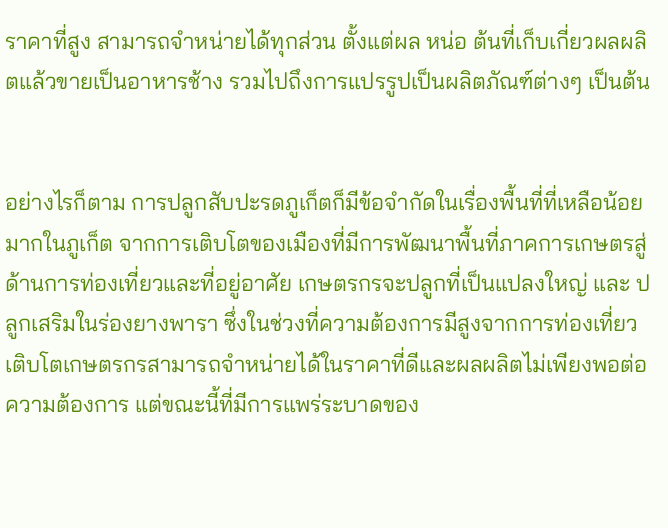ราคาที่สูง สามารถจำหน่ายได้ทุกส่วน ตั้งแต่ผล หน่อ ต้นที่เก็บเกี่ยวผลผลิตแล้วขายเป็นอาหารช้าง รวมไปถึงการแปรรูปเป็นผลิตภัณฑ์ต่างๆ เป็นต้น


อย่างไรก็ตาม การปลูกสับปะรดภูเก็ตก็มีข้อจำกัดในเรื่องพื้นที่ที่เหลือน้อยมากในภูเก็ต จากการเติบโตของเมืองที่มีการพัฒนาพื้นที่ภาคการเกษตรสู่ด้านการท่องเที่ยวและที่อยู่อาศัย เกษตรกรจะปลูกที่เป็นแปลงใหญ่ และ ปลูกเสริมในร่องยางพารา ซึ่งในช่วงที่ความต้องการมีสูงจากการท่องเที่ยวเติบโตเกษตรกรสามารถจำหน่ายได้ในราคาที่ดีและผลผลิตไม่เพียงพอต่อความต้องการ แต่ขณะนี้ที่มีการแพร่ระบาดของ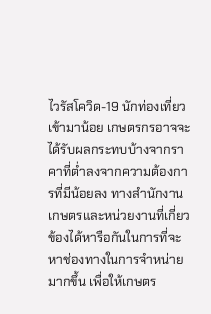ไวรัสโควิด-19 นักท่องเที่ยวเข้ามาน้อย เกษตรกรอาจจะได้รับผลกระทบบ้างจากราคาที่ต่ำลงจากความต้องการที่มีน้อยลง ทางสำนักงานเกษตรและหน่วยงานที่เกี่ยวข้องได้หารือกันในการที่จะหาช่องทางในการจำหน่ายมากขึ้น เพื่อให้เกษตร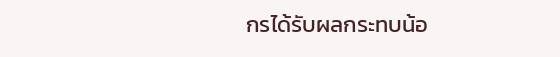กรได้รับผลกระทบน้อ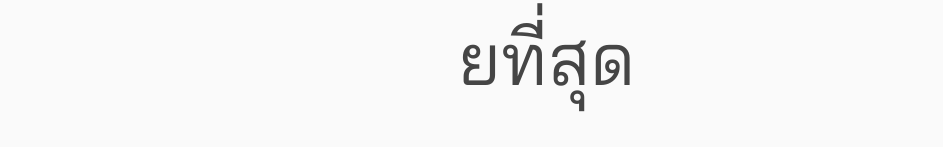ยที่สุด